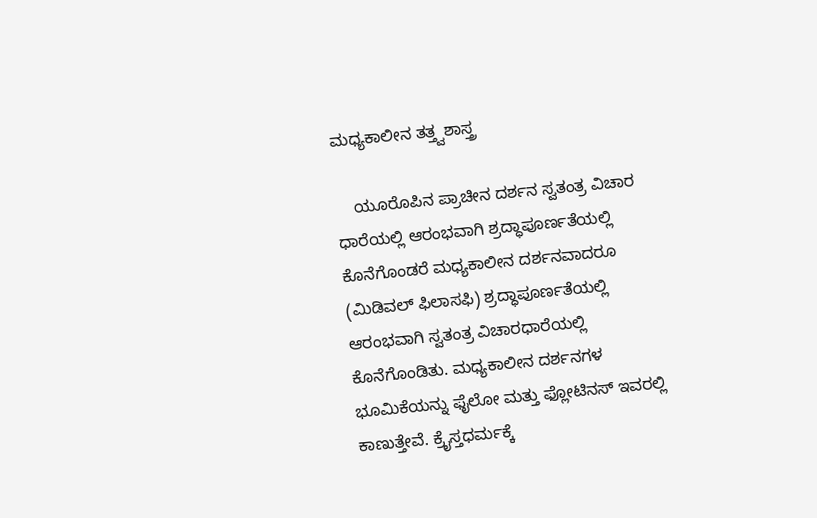ಮಧ್ಯಕಾಲೀನ ತತ್ತ್ವಶಾಸ್ತ್ರ

    ಯೂರೊಪಿನ ಪ್ರಾಚೀನ ದರ್ಶನ ಸ್ವತಂತ್ರ ವಿಚಾರ ಧಾರೆಯಲ್ಲಿ ಆರಂಭವಾಗಿ ಶ್ರದ್ಧಾಪೂರ್ಣತೆಯಲ್ಲಿ ಕೊನೆಗೊಂಡರೆ ಮಧ್ಯಕಾಲೀನ ದರ್ಶನವಾದರೂ (ಮಿಡಿವಲ್ ಫಿಲಾಸಫಿ) ಶ್ರದ್ಧಾಪೂರ್ಣತೆಯಲ್ಲಿ ಆರಂಭವಾಗಿ ಸ್ವತಂತ್ರ ವಿಚಾರಧಾರೆಯಲ್ಲಿ ಕೊನೆಗೊಂಡಿತು. ಮಧ್ಯಕಾಲೀನ ದರ್ಶನಗಳ ಭೂಮಿಕೆಯನ್ನು ಫೈಲೋ ಮತ್ತು ಫ್ಲೋಟಿನಸ್ ಇವರಲ್ಲಿ ಕಾಣುತ್ತೇವೆ. ಕ್ರೈಸ್ತಧರ್ಮಕ್ಕೆ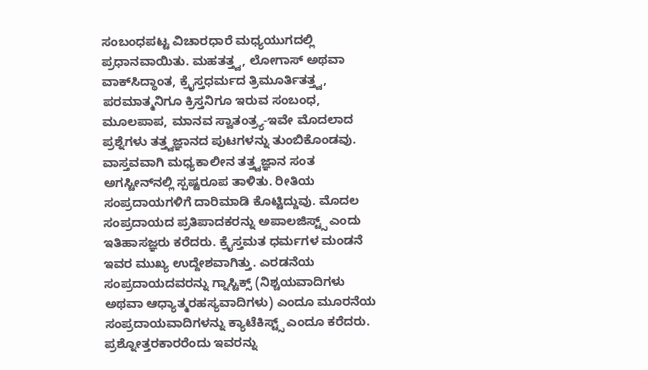ಸಂಬಂಧಪಟ್ಟ ವಿಚಾರಧಾರೆ ಮಧ್ಯಯುಗದಲ್ಲಿ ಪ್ರಧಾನವಾಯಿತು. ಮಹತತ್ತ್ವ, ಲೋಗಾಸ್ ಅಥವಾ ವಾಕ್‍ಸಿದ್ಧಾಂತ, ಕ್ರೈಸ್ತಧರ್ಮದ ತ್ರಿಮೂರ್ತಿತತ್ತ್ವ, ಪರಮಾತ್ಮನಿಗೂ ಕ್ರಿಸ್ತನಿಗೂ ಇರುವ ಸಂಬಂಧ, ಮೂಲಪಾಪ, ಮಾನವ ಸ್ವಾತಂತ್ರ್ಯ-ಇವೇ ಮೊದಲಾದ ಪ್ರಶ್ನೆಗಳು ತತ್ತ್ವಜ್ಞಾನದ ಪುಟಗಳನ್ನು ತುಂಬಿಕೊಂಡವು. ವಾಸ್ತವವಾಗಿ ಮಧ್ಯಕಾಲೀನ ತತ್ತ್ವಜ್ಞಾನ ಸಂತ ಅಗಸ್ಟೀನ್‍ನಲ್ಲಿ ಸ್ಪಷ್ಟರೂಪ ತಾಳಿತು. ರೀತಿಯ ಸಂಪ್ರದಾಯಗಳಿಗೆ ದಾರಿಮಾಡಿ ಕೊಟ್ಟಿದ್ದುವು. ಮೊದಲ ಸಂಪ್ರದಾಯದ ಪ್ರತಿಪಾದಕರನ್ನು ಅಪಾಲಜಿಸ್ಟ್ಸ್ ಎಂದು ಇತಿಹಾಸಜ್ಞರು ಕರೆದರು. ಕ್ರೈಸ್ತಮತ ಧರ್ಮಗಳ ಮಂಡನೆ ಇವರ ಮುಖ್ಯ ಉದ್ದೇಶವಾಗಿತ್ತು. ಎರಡನೆಯ ಸಂಪ್ರದಾಯದವರನ್ನು ಗ್ನಾಸ್ಟಿಕ್ಸ್ (ನಿಶ್ಚಯವಾದಿಗಳು ಅಥವಾ ಆಧ್ಯಾತ್ಮರಹಸ್ಯವಾದಿಗಳು) ಎಂದೂ ಮೂರನೆಯ ಸಂಪ್ರದಾಯವಾದಿಗಳನ್ನು ಕ್ಯಾಟೆಕಿಸ್ಟ್ಸ್ ಎಂದೂ ಕರೆದರು. ಪ್ರಶ್ನೋತ್ತರಕಾರರೆಂದು ಇವರನ್ನು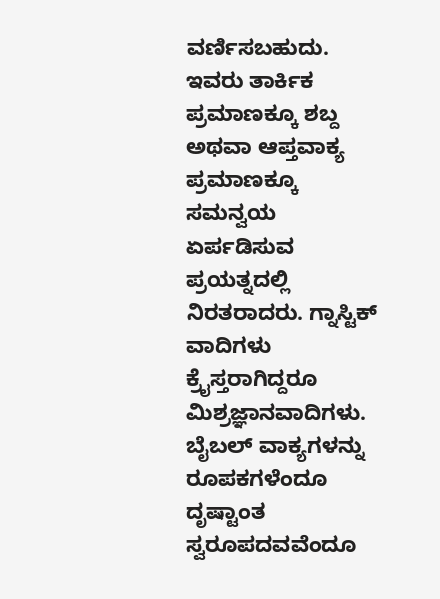ವರ್ಣಿಸಬಹುದು. ಇವರು ತಾರ್ಕಿಕ ಪ್ರಮಾಣಕ್ಕೂ ಶಬ್ದ ಅಥವಾ ಆಪ್ತವಾಕ್ಯ ಪ್ರಮಾಣಕ್ಕೂ ಸಮನ್ವಯ ಏರ್ಪಡಿಸುವ ಪ್ರಯತ್ನದಲ್ಲಿ ನಿರತರಾದರು. ಗ್ನಾಸ್ಟಿಕ್ ವಾದಿಗಳು ಕ್ರೈಸ್ತರಾಗಿದ್ದರೂ ಮಿಶ್ರಜ್ಞಾನವಾದಿಗಳು. ಬೈಬಲ್ ವಾಕ್ಯಗಳನ್ನು ರೂಪಕಗಳೆಂದೂ ದೃಷ್ಟಾಂತ ಸ್ವರೂಪದವವೆಂದೂ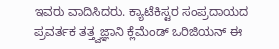ಇವರು ವಾದಿಸಿದರು. ಕ್ಯಾಟೆಕಿಸ್ಟರ ಸಂಪ್ರದಾಯದ ಪ್ರವರ್ತಕ ತತ್ತ್ವಜ್ಞಾನಿ ಕ್ಲೆಮೆಂಡ್ ಒರಿಜಿಯನ್ ಈ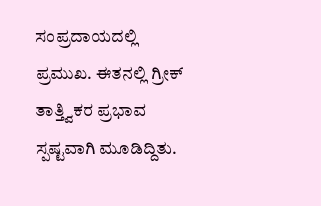ಸಂಪ್ರದಾಯದಲ್ಲಿ ಪ್ರಮುಖ. ಈತನಲ್ಲಿ ಗ್ರೀಕ್ ತಾತ್ತ್ವಿಕರ ಪ್ರಭಾವ ಸ್ಪಷ್ಟವಾಗಿ ಮೂಡಿದ್ದಿತು.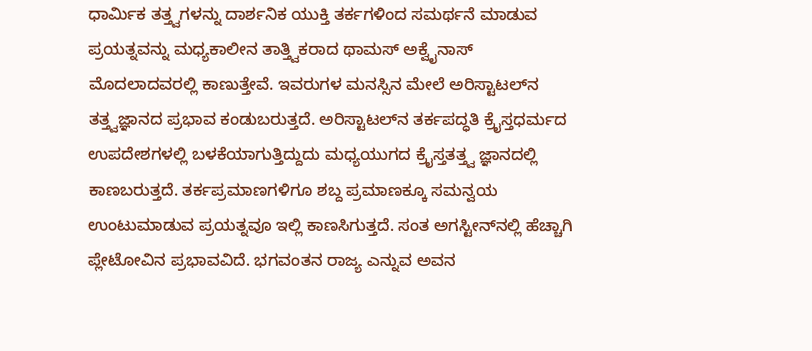ಧಾರ್ಮಿಕ ತತ್ತ್ವಗಳನ್ನು ದಾರ್ಶನಿಕ ಯುಕ್ತಿ ತರ್ಕಗಳಿಂದ ಸಮರ್ಥನೆ ಮಾಡುವ ಪ್ರಯತ್ನವನ್ನು ಮಧ್ಯಕಾಲೀನ ತಾತ್ತ್ವಿಕರಾದ ಥಾಮಸ್ ಅಕ್ವೈನಾಸ್ ಮೊದಲಾದವರಲ್ಲಿ ಕಾಣುತ್ತೇವೆ. ಇವರುಗಳ ಮನಸ್ಸಿನ ಮೇಲೆ ಅರಿಸ್ಟಾಟಲ್‍ನ ತತ್ತ್ವಜ್ಞಾನದ ಪ್ರಭಾವ ಕಂಡುಬರುತ್ತದೆ. ಅರಿಸ್ಟಾಟಲ್‍ನ ತರ್ಕಪದ್ಧತಿ ಕ್ರೈಸ್ತಧರ್ಮದ ಉಪದೇಶಗಳಲ್ಲಿ ಬಳಕೆಯಾಗುತ್ತಿದ್ದುದು ಮಧ್ಯಯುಗದ ಕ್ರೈಸ್ತತತ್ತ್ವ ಜ್ಞಾನದಲ್ಲಿ ಕಾಣಬರುತ್ತದೆ. ತರ್ಕಪ್ರಮಾಣಗಳಿಗೂ ಶಬ್ದ ಪ್ರಮಾಣಕ್ಕೂ ಸಮನ್ವಯ ಉಂಟುಮಾಡುವ ಪ್ರಯತ್ನವೂ ಇಲ್ಲಿ ಕಾಣಸಿಗುತ್ತದೆ. ಸಂತ ಅಗಸ್ಟೀನ್‍ನಲ್ಲಿ ಹೆಚ್ಚಾಗಿ ಪ್ಲೇಟೋವಿನ ಪ್ರಭಾವವಿದೆ. ಭಗವಂತನ ರಾಜ್ಯ ಎನ್ನುವ ಅವನ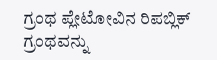ಗ್ರಂಥ ಪ್ಲೇಟೋವಿನ ರಿಪಬ್ಲಿಕ್ ಗ್ರಂಥವನ್ನು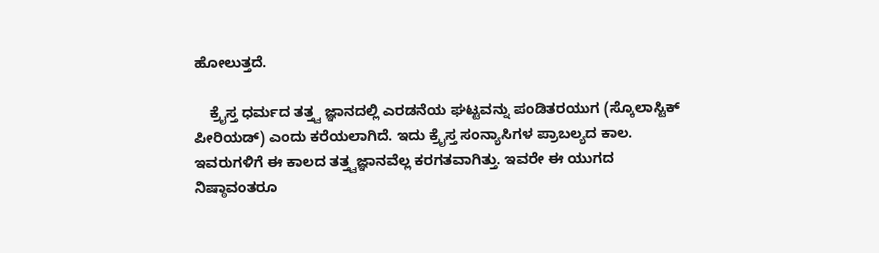ಹೋಲುತ್ತದೆ.

    ಕ್ರೈಸ್ತ ಧರ್ಮದ ತತ್ತ್ವ ಜ್ಞಾನದಲ್ಲಿ ಎರಡನೆಯ ಘಟ್ಟವನ್ನು ಪಂಡಿತರಯುಗ (ಸ್ಕೊಲಾಸ್ಟಿಕ್ ಪೀರಿಯಡ್) ಎಂದು ಕರೆಯಲಾಗಿದೆ. ಇದು ಕ್ರೈಸ್ತ ಸಂನ್ಯಾಸಿಗಳ ಪ್ರಾಬಲ್ಯದ ಕಾಲ. ಇವರುಗಳಿಗೆ ಈ ಕಾಲದ ತತ್ತ್ವಜ್ಞಾನವೆಲ್ಲ ಕರಗತವಾಗಿತ್ತು. ಇವರೇ ಈ ಯುಗದ ನಿಷ್ಠಾವಂತರೂ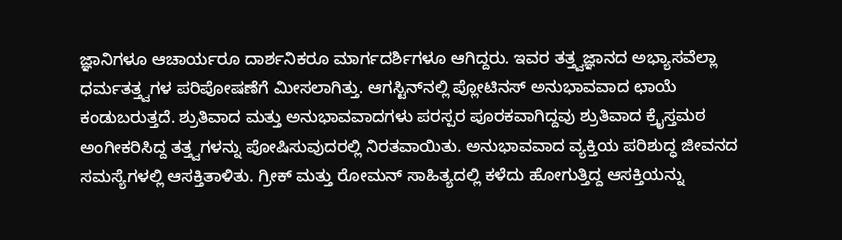ಜ್ಞಾನಿಗಳೂ ಆಚಾರ್ಯರೂ ದಾರ್ಶನಿಕರೂ ಮಾರ್ಗದರ್ಶಿಗಳೂ ಆಗಿದ್ದರು. ಇವರ ತತ್ತ್ವಜ್ಞಾನದ ಅಭ್ಯಾಸವೆಲ್ಲಾ ಧರ್ಮತತ್ತ್ವಗಳ ಪರಿಪೋಷಣೆಗೆ ಮೀಸಲಾಗಿತ್ತು. ಆಗಸ್ಟಿನ್‍ನಲ್ಲಿ ಪ್ಲೋಟಿನಸ್ ಅನುಭಾವವಾದ ಛಾಯೆ ಕಂಡುಬರುತ್ತದೆ. ಶ್ರುತಿವಾದ ಮತ್ತು ಅನುಭಾವವಾದಗಳು ಪರಸ್ಪರ ಪೂರಕವಾಗಿದ್ದವು ಶ್ರುತಿವಾದ ಕ್ರೈಸ್ತಮಠ ಅಂಗೀಕರಿಸಿದ್ದ ತತ್ತ್ವಗಳನ್ನು ಪೋಷಿಸುವುದರಲ್ಲಿ ನಿರತವಾಯಿತು. ಅನುಭಾವವಾದ ವ್ಯಕ್ತಿಯ ಪರಿಶುದ್ಧ ಜೀವನದ ಸಮಸ್ಯೆಗಳಲ್ಲಿ ಆಸಕ್ತಿತಾಳಿತು. ಗ್ರೀಕ್ ಮತ್ತು ರೋಮನ್ ಸಾಹಿತ್ಯದಲ್ಲಿ ಕಳೆದು ಹೋಗುತ್ತಿದ್ದ ಆಸಕ್ತಿಯನ್ನು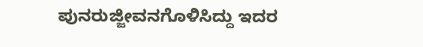ಪುನರುಜ್ಜೀವನಗೊಳಿಸಿದ್ದು ಇದರ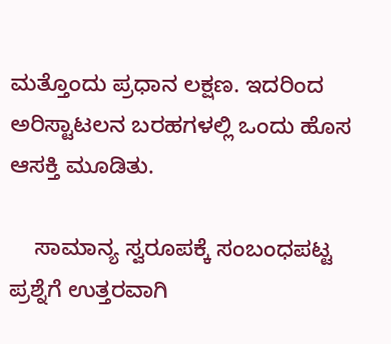ಮತ್ತೊಂದು ಪ್ರಧಾನ ಲಕ್ಷಣ. ಇದರಿಂದ ಅರಿಸ್ಟಾಟಲನ ಬರಹಗಳಲ್ಲಿ ಒಂದು ಹೊಸ ಆಸಕ್ತಿ ಮೂಡಿತು.

    ಸಾಮಾನ್ಯ ಸ್ವರೂಪಕ್ಕೆ ಸಂಬಂಧಪಟ್ಟ ಪ್ರಶ್ನೆಗೆ ಉತ್ತರವಾಗಿ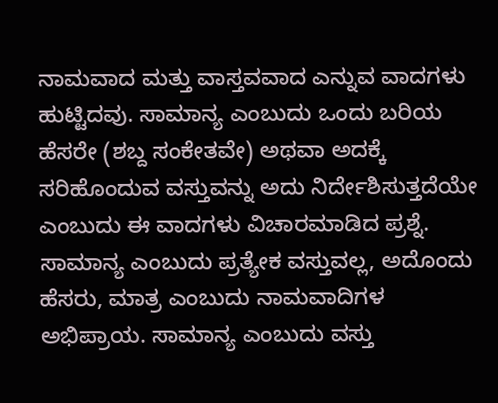ನಾಮವಾದ ಮತ್ತು ವಾಸ್ತವವಾದ ಎನ್ನುವ ವಾದಗಳು ಹುಟ್ಟಿದವು. ಸಾಮಾನ್ಯ ಎಂಬುದು ಒಂದು ಬರಿಯ ಹೆಸರೇ (ಶಬ್ದ ಸಂಕೇತವೇ) ಅಥವಾ ಅದಕ್ಕೆ ಸರಿಹೊಂದುವ ವಸ್ತುವನ್ನು ಅದು ನಿರ್ದೇಶಿಸುತ್ತದೆಯೇ ಎಂಬುದು ಈ ವಾದಗಳು ವಿಚಾರಮಾಡಿದ ಪ್ರಶ್ನೆ. ಸಾಮಾನ್ಯ ಎಂಬುದು ಪ್ರತ್ಯೇಕ ವಸ್ತುವಲ್ಲ, ಅದೊಂದು ಹೆಸರು, ಮಾತ್ರ ಎಂಬುದು ನಾಮವಾದಿಗಳ ಅಭಿಪ್ರಾಯ. ಸಾಮಾನ್ಯ ಎಂಬುದು ವಸ್ತು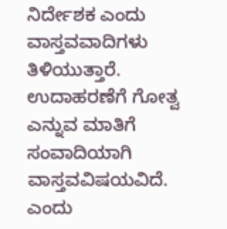ನಿರ್ದೇಶಕ ಎಂದು ವಾಸ್ತವವಾದಿಗಳು ತಿಳಿಯುತ್ತಾರೆ. ಉದಾಹರಣೆಗೆ ಗೋತ್ವ ಎನ್ನುವ ಮಾತಿಗೆ ಸಂವಾದಿಯಾಗಿ ವಾಸ್ತವವಿಷಯವಿದೆ. ಎಂದು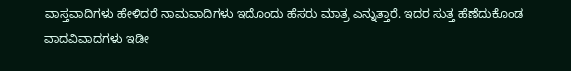ವಾಸ್ತವಾದಿಗಳು ಹೇಳಿದರೆ ನಾಮವಾದಿಗಳು ಇದೊಂದು ಹೆಸರು ಮಾತ್ರ ಎನ್ನುತ್ತಾರೆ. ಇದರ ಸುತ್ತ ಹೆಣೆದುಕೊಂಡ ವಾದವಿವಾದಗಳು ಇಡೀ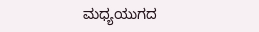ಮಧ್ಯಯುಗದ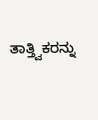ತಾತ್ತ್ವಿಕರನ್ನು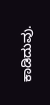ಕಾಡಿದುವು.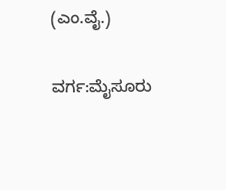(ಎಂ.ವೈ.)

ವರ್ಗ:ಮೈಸೂರು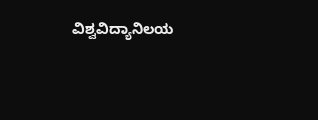ವಿಶ್ವವಿದ್ಯಾನಿಲಯ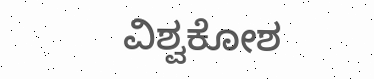ವಿಶ್ವಕೋಶ